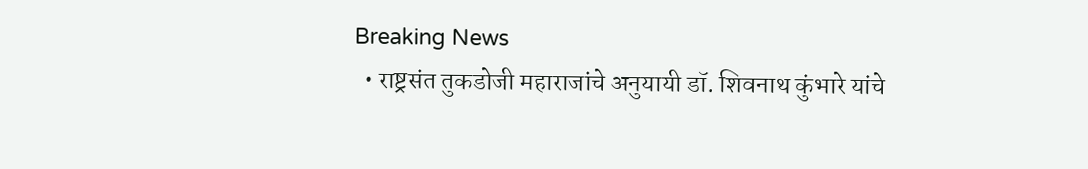Breaking News
  • राष्ट्रसंत तुकडोजी महाराजांचे अनुयायी डॉ. शिवनाथ कुंभारे यांचे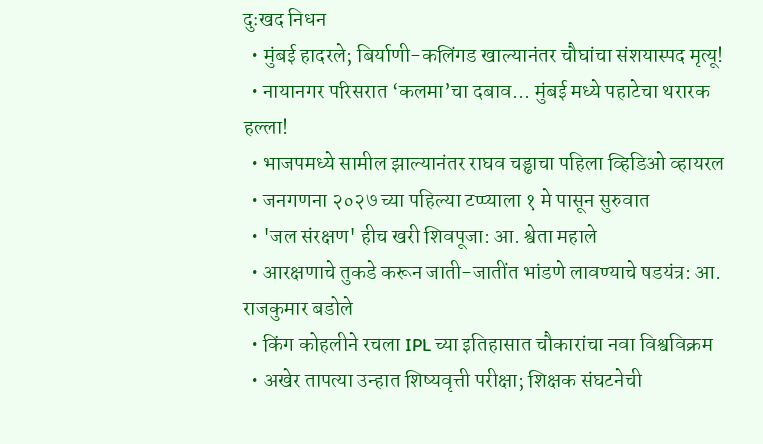दुःखद निधन
  • मुंबई हादरले; बिर्याणी-कलिंगड खाल्यानंतर चौघांचा संशयास्पद मृत्यू!
  • नायानगर परिसरात ‘कलमा’चा दबाव... मुंबई मध्ये पहाटेचा थरारक हल्ला!
  • भाजपमध्ये सामील झाल्यानंतर राघव चड्ढाचा पहिला व्हिडिओ व्हायरल
  • जनगणना २०२७ च्या पहिल्या टप्प्याला १ मे पासून सुरुवात
  • 'जल संरक्षण' हीच खरी शिवपूजा: आ. श्वेता महाले
  • आरक्षणाचे तुकडे करून जाती-जातींत भांडणे लावण्याचे षडयंत्र: आ. राजकुमार बडोले
  • किंग कोहलीने रचला IPL च्या इतिहासात चौकारांचा नवा विश्वविक्रम
  • अखेर तापत्या उन्हात शिष्यवृत्ती परीक्षा; शिक्षक संघटनेची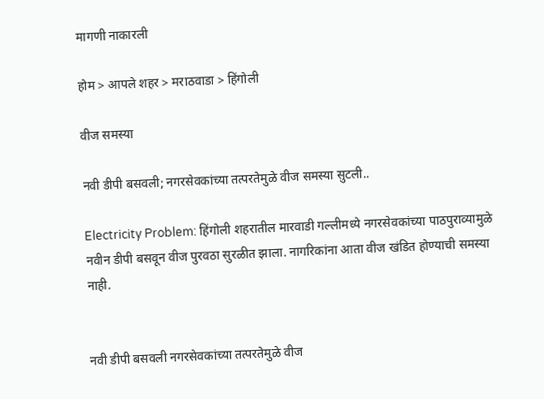मागणी नाकारली

होम > आपले शहर > मराठवाडा > हिंगोली

वीज समस्या

नवी डीपी बसवली; नगरसेवकांच्या तत्परतेमुळे वीज समस्या सुटली..

Electricity Problem: हिंगोली शहरातील मारवाडी गल्लीमध्ये नगरसेवकांच्या पाठपुराव्यामुळे नवीन डीपी बसवून वीज पुरवठा सुरळीत झाला. नागरिकांना आता वीज खंडित होण्याची समस्या नाही.


नवी डीपी बसवली नगरसेवकांच्या तत्परतेमुळे वीज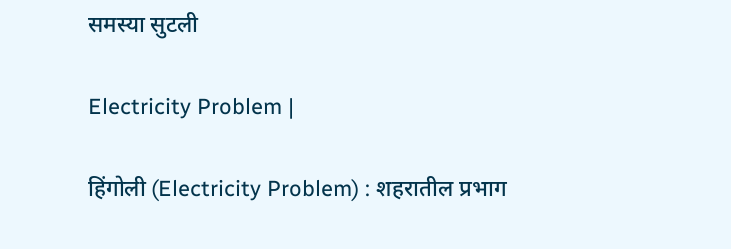समस्या सुटली

Electricity Problem |

हिंगोली (Electricity Problem) : शहरातील प्रभाग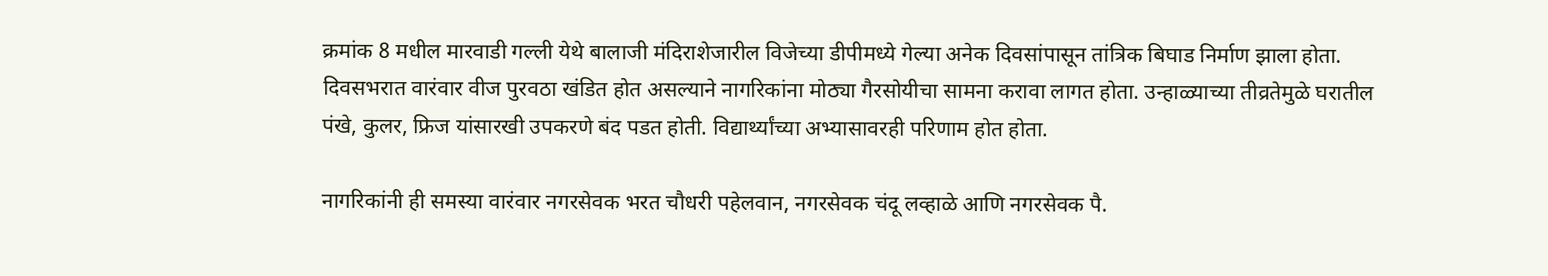क्रमांक 8 मधील मारवाडी गल्ली येथे बालाजी मंदिराशेजारील विजेच्या डीपीमध्ये गेल्या अनेक दिवसांपासून तांत्रिक बिघाड निर्माण झाला होता. दिवसभरात वारंवार वीज पुरवठा खंडित होत असल्याने नागरिकांना मोठ्या गैरसोयीचा सामना करावा लागत होता. उन्हाळ्याच्या तीव्रतेमुळे घरातील पंखे, कुलर, फ्रिज यांसारखी उपकरणे बंद पडत होती. विद्यार्थ्यांच्या अभ्यासावरही परिणाम होत होता.

नागरिकांनी ही समस्या वारंवार नगरसेवक भरत चौधरी पहेलवान, नगरसेवक चंदू लव्हाळे आणि नगरसेवक पै.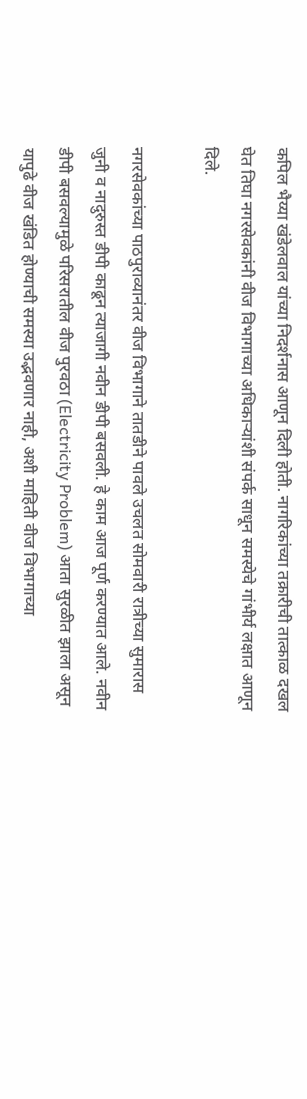कपिल भैय्या खंडेलवाल यांच्या निदर्शनास आणून दिली होती. नागरिकांच्या तक्रारीची तात्काळ दखल घेत तिघा नगरसेवकांनी वीज विभागाच्या अधिकाऱ्यांशी संपर्क साधून समस्येचे गांभीर्य लक्षात आणून दिले.

नगरसेवकांच्या पाठपुराव्यानंतर वीज विभागाने तातडीने पावले उचलत सोमवारी रात्रीच्या सुमारास जुनी व नादुरुस्त डीपी काढून त्याजागी नवीन डीपी बसवली. हे काम आज पूर्ण करण्यात आले. नवीन डीपी बसवल्यामुळे परिसरातील वीज पुरवठा (Electricity Problem) आता सुरळीत झाला असून यापुढे वीज खंडित होण्याची समस्या उद्भवणार नाही, अशी माहिती वीज विभागाच्या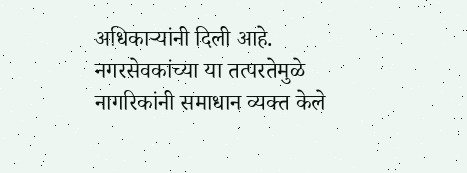अधिकाऱ्यांनी दिली आहे. नगरसेवकांच्या या तत्परतेमुळे नागरिकांनी समाधान व्यक्त केले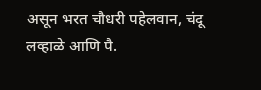असून भरत चौधरी पहेलवान, चंदू लव्हाळे आणि पै.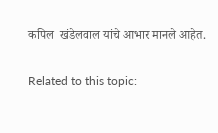कपिल  खंडेलवाल यांचे आभार मानले आहेत.

Related to this topic: